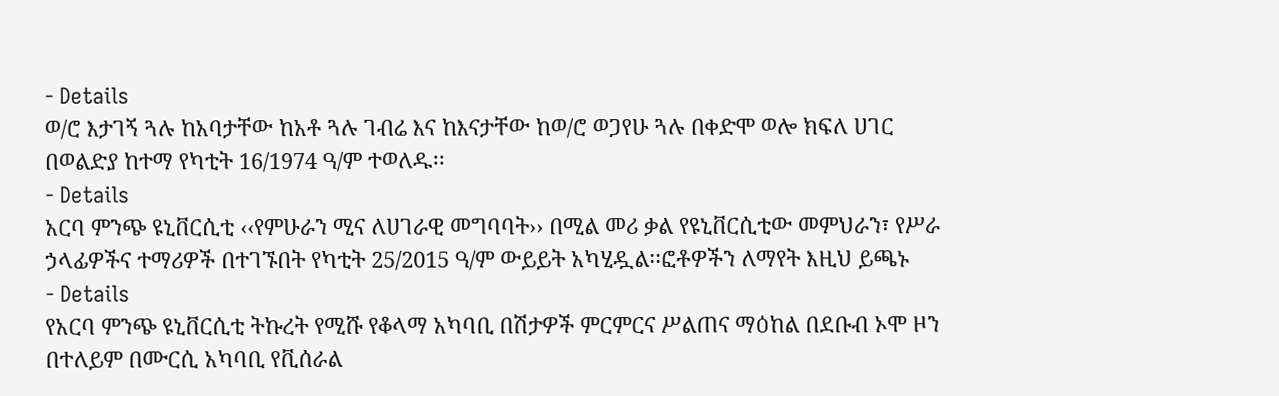- Details
ወ/ሮ እታገኝ ጓሉ ከአባታቸው ከአቶ ጓሉ ገብሬ እና ከእናታቸው ከወ/ሮ ወጋየሁ ጓሉ በቀድሞ ወሎ ክፍለ ሀገር በወልድያ ከተማ የካቲት 16/1974 ዓ/ም ተወለዱ፡፡
- Details
አርባ ምንጭ ዩኒቨርሲቲ ‹‹የምሁራን ሚና ለሀገራዊ መግባባት›› በሚል መሪ ቃል የዩኒቨርሲቲው መምህራን፣ የሥራ ኃላፊዎችና ተማሪዎች በተገኙበት የካቲት 25/2015 ዓ/ም ውይይት አካሂዷል፡፡ፎቶዎችን ለማየት እዚህ ይጫኑ
- Details
የአርባ ምንጭ ዩኒቨርሲቲ ትኩረት የሚሹ የቆላማ አካባቢ በሽታዎች ምርምርና ሥልጠና ማዕከል በደቡብ ኦሞ ዞን በተለይም በሙርሲ አካባቢ የቪሰራል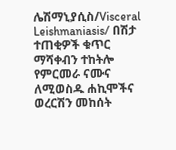ሌሽማኒያሲስ/Visceral Leishmaniasis/ በሽታ ተጠቂዎች ቁጥር ማሻቀብን ተከትሎ የምርመራ ናሙና ለሚወስዱ ሐኪሞችና ወረርሽን መከሰት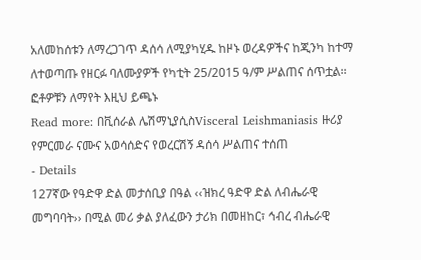አለመከሰቱን ለማረጋገጥ ዳሰሳ ለሚያካሂዱ ከዞኑ ወረዳዎችና ከጂንካ ከተማ ለተወጣጡ የዘርፉ ባለሙያዎች የካቲት 25/2015 ዓ/ም ሥልጠና ሰጥቷል፡፡ ፎቶዎቹን ለማየት እዚህ ይጫኑ
Read more: በቪሰራል ሌሽማኒያሲስVisceral Leishmaniasis ዙሪያ የምርመራ ናሙና አወሳሰድና የወረርሽኝ ዳሰሳ ሥልጠና ተሰጠ
- Details
127ኛው የዓድዋ ድል መታሰቢያ በዓል ‹‹ዝክረ ዓድዋ ድል ለብሔራዊ መግባባት›› በሚል መሪ ቃል ያለፈውን ታሪክ በመዘከር፣ ኅብረ ብሔራዊ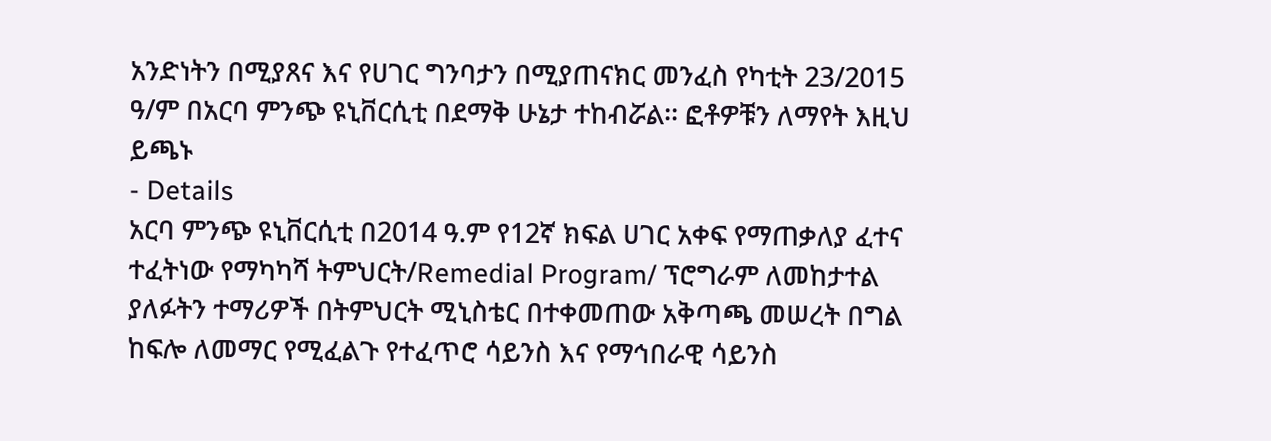አንድነትን በሚያጸና እና የሀገር ግንባታን በሚያጠናክር መንፈስ የካቲት 23/2015 ዓ/ም በአርባ ምንጭ ዩኒቨርሲቲ በደማቅ ሁኔታ ተከብሯል፡፡ ፎቶዎቹን ለማየት እዚህ ይጫኑ
- Details
አርባ ምንጭ ዩኒቨርሲቲ በ2014 ዓ.ም የ12ኛ ክፍል ሀገር አቀፍ የማጠቃለያ ፈተና ተፈትነው የማካካሻ ትምህርት/Remedial Program/ ፕሮግራም ለመከታተል ያለፉትን ተማሪዎች በትምህርት ሚኒስቴር በተቀመጠው አቅጣጫ መሠረት በግል ከፍሎ ለመማር የሚፈልጉ የተፈጥሮ ሳይንስ እና የማኅበራዊ ሳይንስ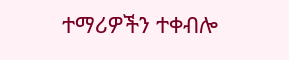ተማሪዎችን ተቀብሎ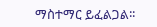ማስተማር ይፈልጋል፡፡